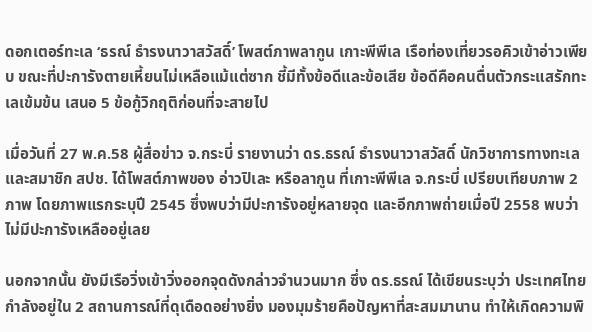ดอกเตอร์ทะเล ‘ธรณ์ ธำรงนาวาสวัสดิ์’ โพสต์ภาพลากูน เกาะพีพีเล เรือท่องเที่ยวรอคิวเข้าอ่าวเพียบ ขณะที่ปะการังตายเหี้ยนไม่เหลือแม้แต่ซาก ชี้มีทั้งข้อดีและข้อเสีย ข้อดีคือคนตื่นตัวกระแสรักทะเลเข้มข้น เสนอ 5 ข้อกู้วิกฤติก่อนที่จะสายไป

เมื่อวันที่ 27 พ.ค.58 ผู้สื่อข่าว จ.กระบี่ รายงานว่า ดร.ธรณ์ ธำรงนาวาสวัสดิ์ นักวิชาการทางทะเล และสมาชิก สปช. ได้โพสต์ภาพของ อ่าวปิเละ หรือลากูน ที่เกาะพีพีเล จ.กระบี่ เปรียบเทียบภาพ 2 ภาพ โดยภาพแรกระบุปี 2545 ซึ่งพบว่ามีปะการังอยู่หลายจุด และอีกภาพถ่ายเมื่อปี 2558 พบว่าไม่มีปะการังเหลืออยู่เลย

นอกจากนั้น ยังมีเรือวิ่งเข้าวิ่งออกจุดดังกล่าวจำนวนมาก ซึ่ง ดร.ธรณ์ ได้เขียนระบุว่า ประเทศไทยกำลังอยู่ใน 2 สถานการณ์ที่ดุเดือดอย่างยิ่ง มองมุมร้ายคือปัญหาที่สะสมมานาน ทำให้เกิดความพิ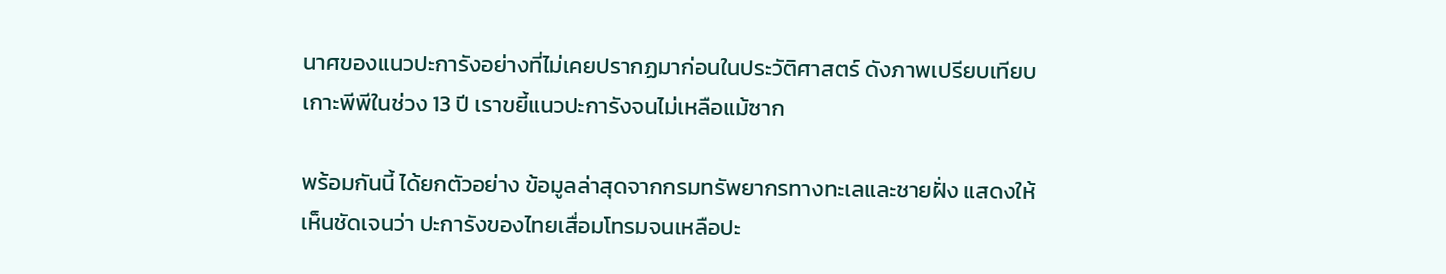นาศของแนวปะการังอย่างที่ไม่เคยปรากฏมาก่อนในประวัติศาสตร์ ดังภาพเปรียบเทียบเกาะพีพีในช่วง 13 ปี เราขยี้แนวปะการังจนไม่เหลือแม้ซาก

พร้อมกันนี้ ได้ยกตัวอย่าง ข้อมูลล่าสุดจากกรมทรัพยากรทางทะเลและชายฝั่ง แสดงให้เห็นชัดเจนว่า ปะการังของไทยเสื่อมโทรมจนเหลือปะ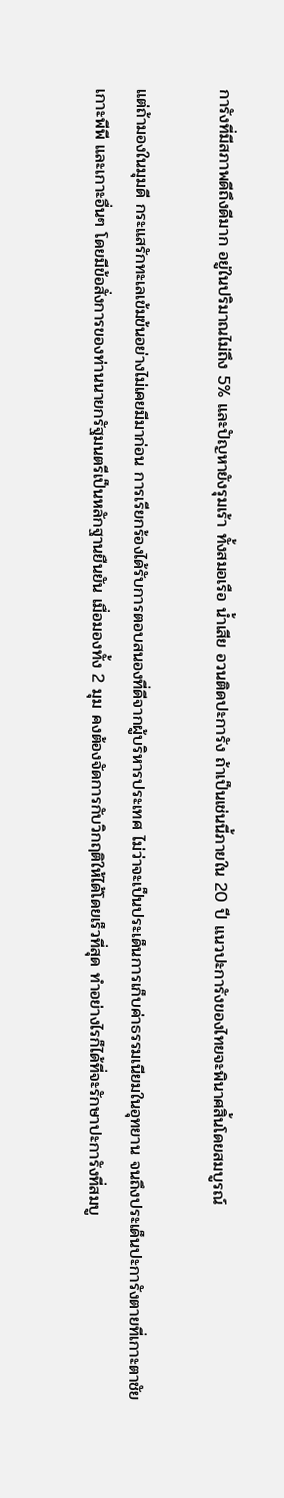การังที่มีสภาพดีถึงดีมาก อยู่ในปริมาณไม่ถึง 5% และปัญหายังรุมเร้า ทั้งสมอเรือ น้ำเสีย อวนติดปะการัง ถ้าเป็นเช่นนี้ภายใน 20 ปี แนวปะการังของไทยจะพินาศสิ้นโดยสมบูรณ์

แต่ถ้ามองในมุมดี กระแสรักทะเลเข้มข้นอย่างไม่เคยมีมาก่อน การเรียกร้องได้รับการตอบสนองที่ดีจากผู้บริหารประเทศ ไม่ว่าจะเป็นประเด็นการเก็บค่าธรรมเนียมในอุทยาน จนถึงประเด็นปะการังตายที่เกาะตาชัย เกาะพีพี และเกาะอื่นๆ โดยมีข้อสั่งการของท่านนายกรัฐมนตรีเป็นหลักฐานยืนยัน เมื่อมองทั้ง 2 มุม คงต้องจัดการกับวิกฤติให้ได้โดยเร็วที่สุด ทำอย่างไรก็ได้ที่จะรักษาปะการังที่สมบู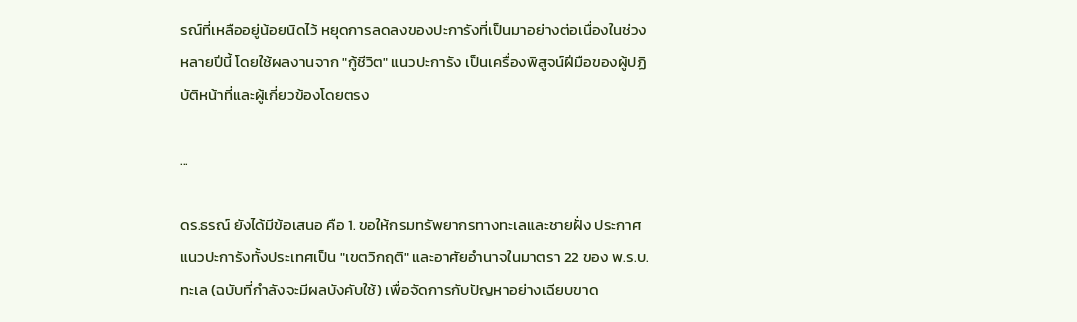รณ์ที่เหลืออยู่น้อยนิดไว้ หยุดการลดลงของปะการังที่เป็นมาอย่างต่อเนื่องในช่วงหลายปีนี้ โดยใช้ผลงานจาก "กู้ชีวิต" แนวปะการัง เป็นเครื่องพิสูจน์ฝีมือของผู้ปฏิบัติหน้าที่และผู้เกี่ยวข้องโดยตรง

...

ดร.ธรณ์ ยังได้มีข้อเสนอ คือ 1. ขอให้กรมทรัพยากรทางทะเลและชายฝั่ง ประกาศแนวปะการังทั้งประเทศเป็น "เขตวิกฤติ" และอาศัยอำนาจในมาตรา 22 ของ พ.ร.บ.ทะเล (ฉบับที่กำลังจะมีผลบังคับใช้) เพื่อจัดการกับปัญหาอย่างเฉียบขาด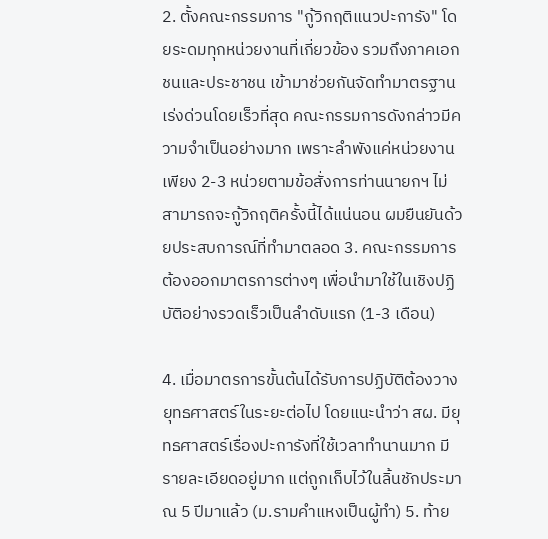2. ตั้งคณะกรรมการ "กู้วิกฤติแนวปะการัง" โดยระดมทุกหน่วยงานที่เกี่ยวข้อง รวมถึงภาคเอกชนและประชาชน เข้ามาช่วยกันจัดทำมาตรฐานเร่งด่วนโดยเร็วที่สุด คณะกรรมการดังกล่าวมีความจำเป็นอย่างมาก เพราะลำพังแค่หน่วยงานเพียง 2-3 หน่วยตามข้อสั่งการท่านนายกฯ ไม่สามารถจะกู้วิกฤติครั้งนี้ได้แน่นอน ผมยืนยันด้วยประสบการณ์ที่ทำมาตลอด 3. คณะกรรมการต้องออกมาตรการต่างๆ เพื่อนำมาใช้ในเชิงปฏิบัติอย่างรวดเร็วเป็นลำดับแรก (1-3 เดือน)

4. เมื่อมาตรการขั้นต้นได้รับการปฏิบัติต้องวางยุทธศาสตร์ในระยะต่อไป โดยแนะนำว่า สผ. มียุทธศาสตร์เรื่องปะการังที่ใช้เวลาทำนานมาก มีรายละเอียดอยู่มาก แต่ถูกเก็บไว้ในลิ้นชักประมาณ 5 ปีมาแล้ว (ม.รามคำแหงเป็นผู้ทำ) 5. ท้าย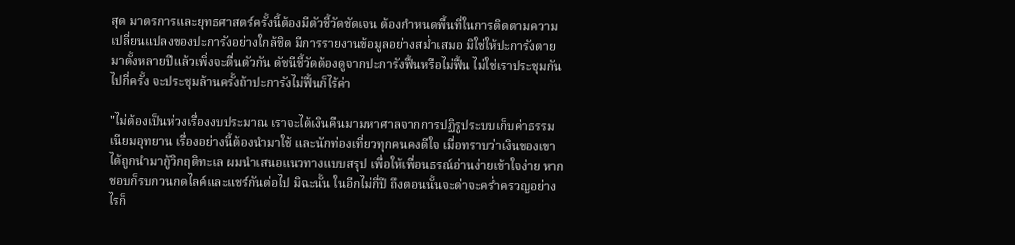สุด มาตรการและยุทธศาสตร์ครั้งนี้ต้องมีตัวชี้วัดชัดเจน ต้องกำหนดพื้นที่ในการติดตามความเปลี่ยนแปลงของปะการังอย่างใกล้ชิด มีการรายงานข้อมูลอย่างสม่ำเสมอ มิใช่ให้ปะการังตายมาตั้งหลายปีแล้วเพิ่งจะตื่นตัวกัน ดัชนีชี้วัดต้องดูจากปะการังฟื้นหรือไม่ฟื้น ไม่ใช่เราประชุมกันไปกี่ครั้ง จะประชุมล้านครั้งถ้าปะการังไม่ฟื้นก็ไร้ค่า

"ไม่ต้องเป็นห่วงเรื่องงบประมาณ เราจะได้เงินคืนมามหาศาลจากการปฏิรูประบบเก็บค่าธรรมเนียมอุทยาน เรื่องอย่างนี้ต้องนำมาใช้ และนักท่องเที่ยวทุกคนคงดีใจ เมื่อทราบว่าเงินของเขาได้ถูกนำมากู้วิกฤติทะเล ผมนำเสนอแนวทางแบบสรุป เพื่อให้เพื่อนธรณ์อ่านง่ายเข้าใจง่าย หากชอบก็รบกวนกดไลค์และแชร์กันต่อไป มิฉะนั้น ในอีกไม่กี่ปี ถึงตอนนั้นจะด่าจะคร่ำครวญอย่างไรก็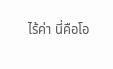ไร้ค่า นี่คือโอ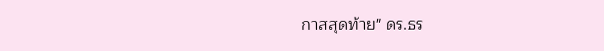กาสสุดท้าย" ดร.ธร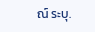ณ์ ระบุ.